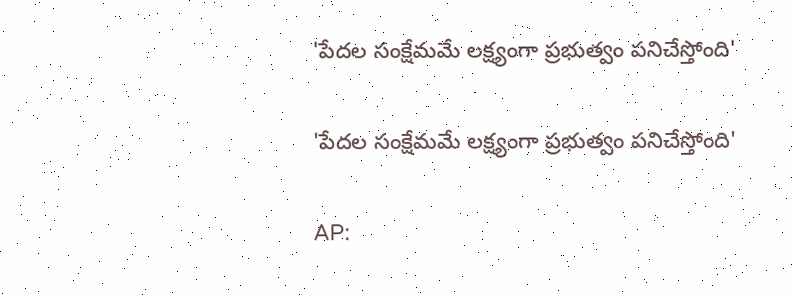'పేదల సంక్షేమమే లక్ష్యంగా ప్రభుత్వం పనిచేస్తోంది'

'పేదల సంక్షేమమే లక్ష్యంగా ప్రభుత్వం పనిచేస్తోంది'

AP: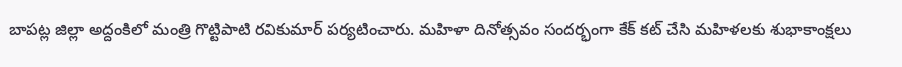బాపట్ల జిల్లా అద్దంకిలో మంత్రి గొట్టిపాటి రవికుమార్ పర్యటించారు. మహిళా దినోత్సవం సందర్భంగా కేక్ కట్ చేసి మహిళలకు శుభాకాంక్షలు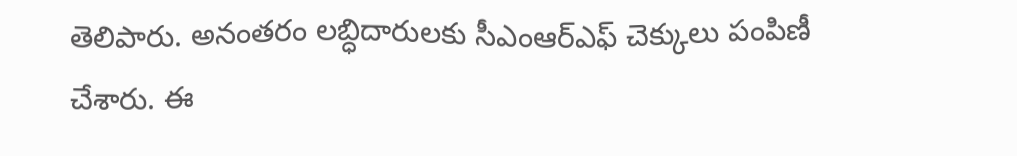తెలిపారు. అనంతరం లబ్ధిదారులకు సీఎంఆర్ఎఫ్ చెక్కులు పంపిణీ చేశారు. ఈ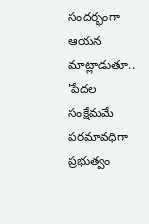సందర్భంగా ఆయన మాట్లాడుతూ.. 'పేదల సంక్షేమమే పరమావధిగా ప్రభుత్వం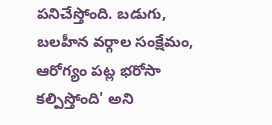పనిచేస్తోంది. బడుగు, బలహీన వర్గాల సంక్షేమం, ఆరోగ్యం పట్ల భరోసా కల్పిస్తోంది' అని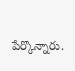పేర్కొన్నారు.